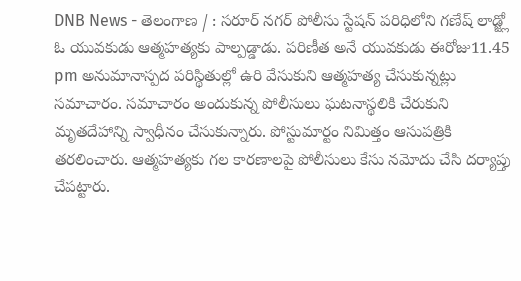DNB News - తెలంగాణ / : సరూర్ నగర్ పోలీసు స్టేషన్ పరిధిలోని గణేష్ లాడ్జ్లో ఓ యువకుడు ఆత్మహత్యకు పాల్పడ్డాడు. పరిణీత అనే యువకుడు ఈరోజు11.45 pm అనుమానాస్పద పరిస్థితుల్లో ఉరి వేసుకుని ఆత్మహత్య చేసుకున్నట్లు సమాచారం. సమాచారం అందుకున్న పోలీసులు ఘటనాస్థలికి చేరుకుని మృతదేహాన్ని స్వాధీనం చేసుకున్నారు. పోస్టుమార్టం నిమిత్తం ఆసుపత్రికి తరలించారు. ఆత్మహత్యకు గల కారణాలపై పోలీసులు కేసు నమోదు చేసి దర్యాప్తు చేపట్టారు.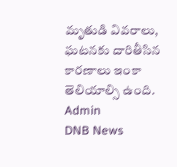మృతుడి వివరాలు, ఘటనకు దారితీసిన కారణాలు ఇంకా తెలియాల్సి ఉంది.
Admin
DNB News